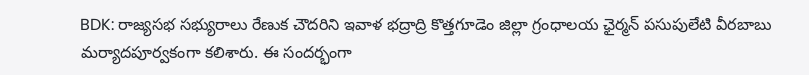BDK: రాజ్యసభ సభ్యురాలు రేణుక చౌదరిని ఇవాళ భద్రాద్రి కొత్తగూడెం జిల్లా గ్రంధాలయ ఛైర్మన్ పసుపులేటి వీరబాబు మర్యాదపూర్వకంగా కలిశారు. ఈ సందర్భంగా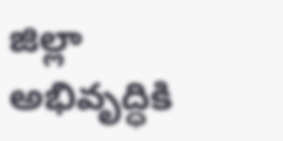జిల్లా అభివృద్ధికి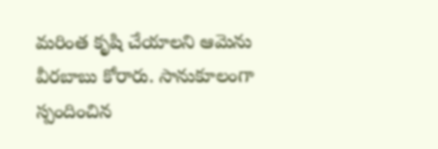మరింత కృషి చేయాలని ఆమెను వీరబాబు కోరారు. సానుకూలంగా స్పందించిన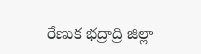రేణుక భద్రాద్రి జిల్లా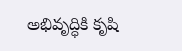అభివృద్ధికి కృషి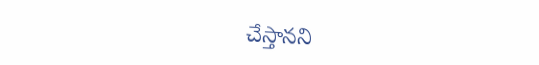చేస్తానని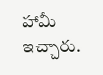హామీ ఇచ్చారు.